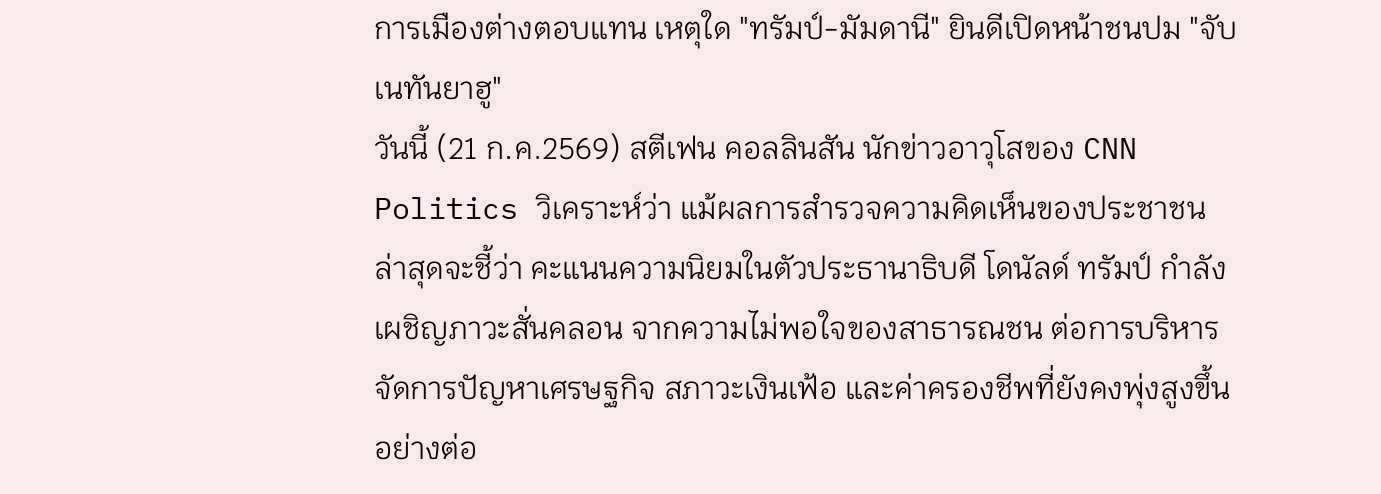การเมืองต่างตอบแทน เหตุใด "ทรัมป์-มัมดานี" ยินดีเปิดหน้าชนปม "จับเนทันยาฮู"
วันนี้ (21 ก.ค.2569) สตีเฟน คอลลินสัน นักข่าวอาวุโสของ CNN Politics วิเคราะห์ว่า แม้ผลการสำรวจความคิดเห็นของประชาชนล่าสุดจะชี้ว่า คะแนนความนิยมในตัวประธานาธิบดี โดนัลด์ ทรัมป์ กำลังเผชิญภาวะสั่นคลอน จากความไม่พอใจของสาธารณชน ต่อการบริหารจัดการปัญหาเศรษฐกิจ สภาวะเงินเฟ้อ และค่าครองชีพที่ยังคงพุ่งสูงขึ้นอย่างต่อ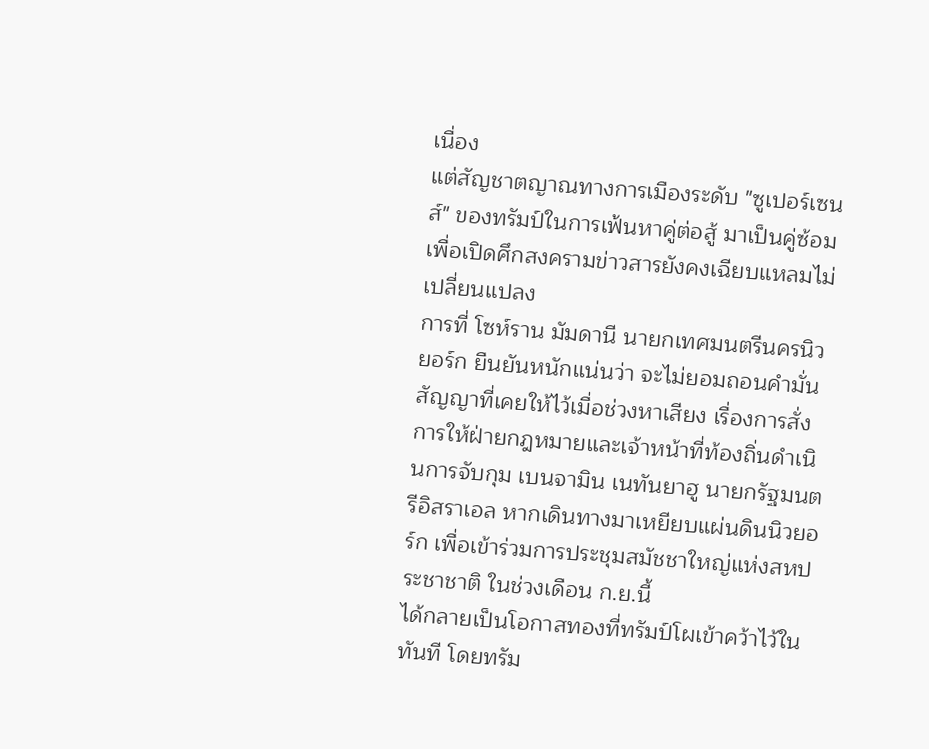เนื่อง
แต่สัญชาตญาณทางการเมืองระดับ "ซูเปอร์เซนส์" ของทรัมป์ในการเฟ้นหาคู่ต่อสู้ มาเป็นคู่ซ้อมเพื่อเปิดศึกสงครามข่าวสารยังคงเฉียบแหลมไม่เปลี่ยนแปลง
การที่ โซห์ราน มัมดานี นายกเทศมนตรีนครนิวยอร์ก ยืนยันหนักแน่นว่า จะไม่ยอมถอนคำมั่นสัญญาที่เคยให้ไว้เมื่อช่วงหาเสียง เรื่องการสั่งการให้ฝ่ายกฎหมายและเจ้าหน้าที่ท้องถิ่นดำเนินการจับกุม เบนจามิน เนทันยาฮู นายกรัฐมนตรีอิสราเอล หากเดินทางมาเหยียบแผ่นดินนิวยอร์ก เพื่อเข้าร่วมการประชุมสมัชชาใหญ่แห่งสหประชาชาติ ในช่วงเดือน ก.ย.นี้
ได้กลายเป็นโอกาสทองที่ทรัมป์โผเข้าคว้าไว้ในทันที โดยทรัม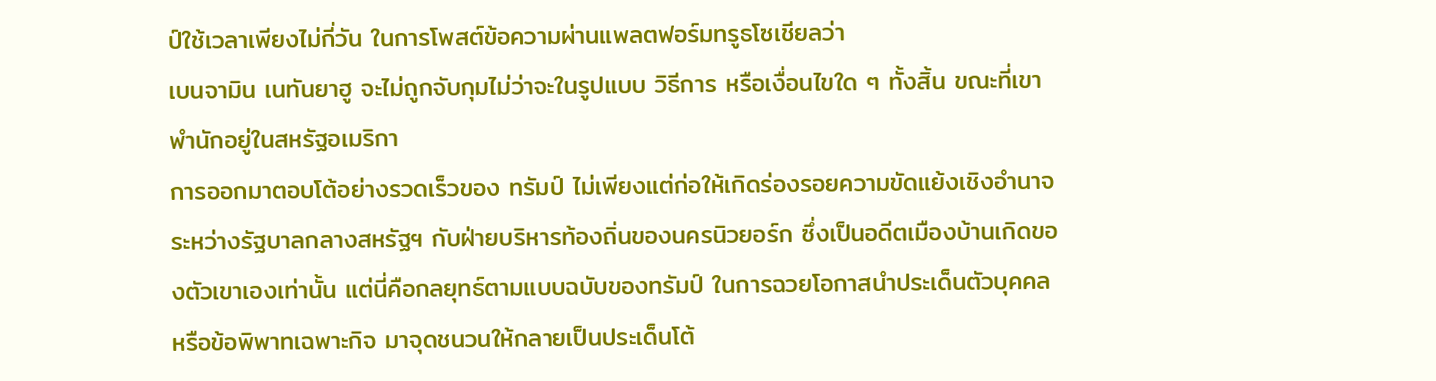ป์ใช้เวลาเพียงไม่กี่วัน ในการโพสต์ข้อความผ่านแพลตฟอร์มทรูธโซเชียลว่า
เบนจามิน เนทันยาฮู จะไม่ถูกจับกุมไม่ว่าจะในรูปแบบ วิธีการ หรือเงื่อนไขใด ๆ ทั้งสิ้น ขณะที่เขาพำนักอยู่ในสหรัฐอเมริกา
การออกมาตอบโต้อย่างรวดเร็วของ ทรัมป์ ไม่เพียงแต่ก่อให้เกิดร่องรอยความขัดแย้งเชิงอำนาจระหว่างรัฐบาลกลางสหรัฐฯ กับฝ่ายบริหารท้องถิ่นของนครนิวยอร์ก ซึ่งเป็นอดีตเมืองบ้านเกิดของตัวเขาเองเท่านั้น แต่นี่คือกลยุทธ์ตามแบบฉบับของทรัมป์ ในการฉวยโอกาสนำประเด็นตัวบุคคลหรือข้อพิพาทเฉพาะกิจ มาจุดชนวนให้กลายเป็นประเด็นโต้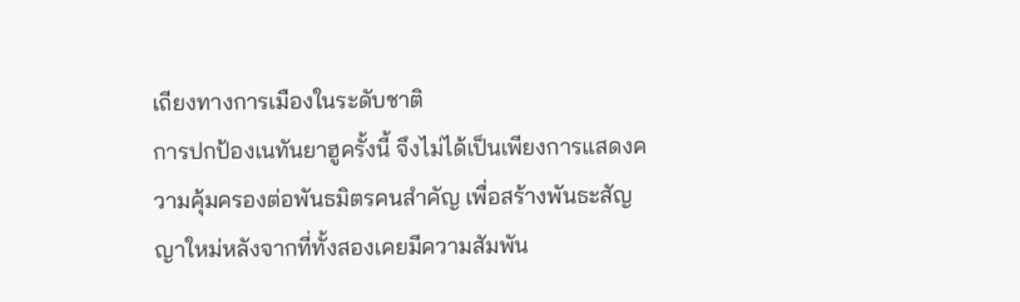เถียงทางการเมืองในระดับชาติ
การปกป้องเนทันยาฮูครั้งนี้ จึงไม่ได้เป็นเพียงการแสดงความคุ้มครองต่อพันธมิตรคนสำคัญ เพื่อสร้างพันธะสัญญาใหม่หลังจากที่ทั้งสองเคยมีความสัมพัน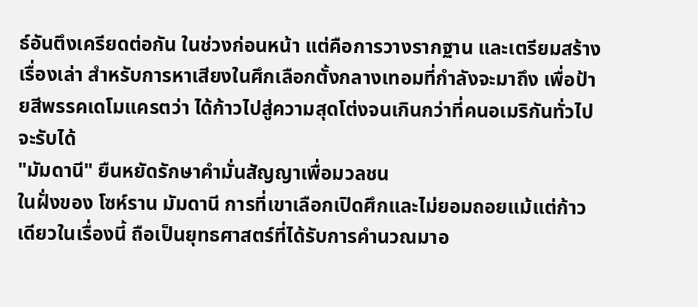ธ์อันตึงเครียดต่อกัน ในช่วงก่อนหน้า แต่คือการวางรากฐาน และเตรียมสร้างเรื่องเล่า สำหรับการหาเสียงในศึกเลือกตั้งกลางเทอมที่กำลังจะมาถึง เพื่อป้ายสีพรรคเดโมแครตว่า ได้ก้าวไปสู่ความสุดโต่งจนเกินกว่าที่คนอเมริกันทั่วไปจะรับได้
"มัมดานี" ยืนหยัดรักษาคำมั่นสัญญาเพื่อมวลชน
ในฝั่งของ โซห์ราน มัมดานี การที่เขาเลือกเปิดศึกและไม่ยอมถอยแม้แต่ก้าวเดียวในเรื่องนี้ ถือเป็นยุทธศาสตร์ที่ได้รับการคำนวณมาอ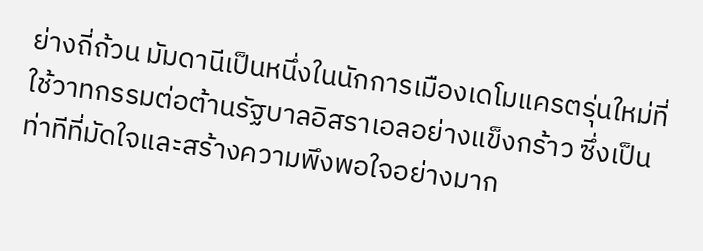ย่างถี่ถ้วน มัมดานีเป็นหนึ่งในนักการเมืองเดโมแครตรุ่นใหม่ที่ใช้วาทกรรมต่อต้านรัฐบาลอิสราเอลอย่างแข็งกร้าว ซึ่งเป็นท่าทีที่มัดใจและสร้างความพึงพอใจอย่างมาก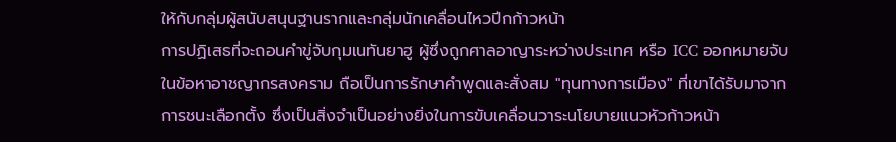ให้กับกลุ่มผู้สนับสนุนฐานรากและกลุ่มนักเคลื่อนไหวปีกก้าวหน้า
การปฏิเสธที่จะถอนคำขู่จับกุมเนทันยาฮู ผู้ซึ่งถูกศาลอาญาระหว่างประเทศ หรือ ICC ออกหมายจับในข้อหาอาชญากรสงคราม ถือเป็นการรักษาคำพูดและสั่งสม "ทุนทางการเมือง" ที่เขาได้รับมาจากการชนะเลือกตั้ง ซึ่งเป็นสิ่งจำเป็นอย่างยิ่งในการขับเคลื่อนวาระนโยบายแนวหัวก้าวหน้า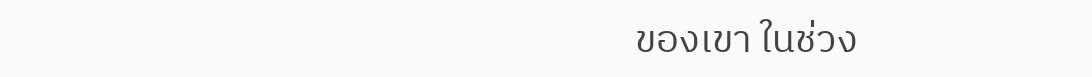ของเขา ในช่วง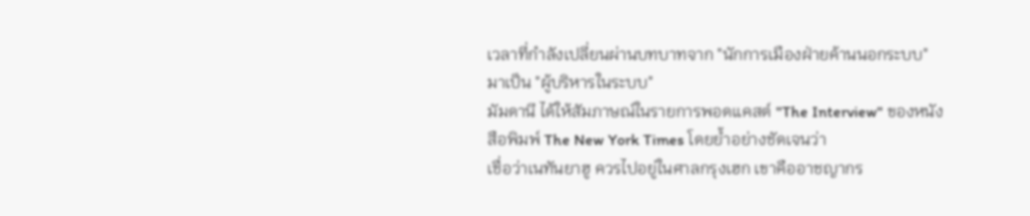เวลาที่กำลังเปลี่ยนผ่านบทบาทจาก "นักการเมืองฝ่ายค้านนอกระบบ" มาเป็น "ผู้บริหารในระบบ"
มัมดานี ได้ให้สัมภาษณ์ในรายการพอดแคสต์ "The Interview" ของหนังสือพิมพ์ The New York Times โดยย้ำอย่างชัดเจนว่า
เชื่อว่าเนทันยาฮู ควรไปอยู่ในศาลกรุงเฮก เขาคืออาชญากร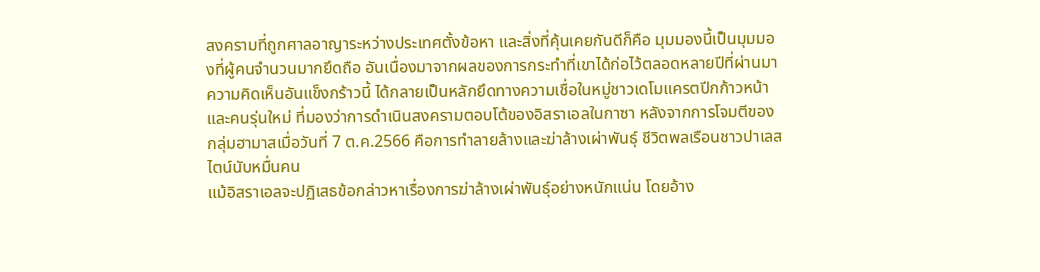สงครามที่ถูกศาลอาญาระหว่างประเทศตั้งข้อหา และสิ่งที่คุ้นเคยกันดีก็คือ มุมมองนี้เป็นมุมมองที่ผู้คนจำนวนมากยึดถือ อันเนื่องมาจากผลของการกระทำที่เขาได้ก่อไว้ตลอดหลายปีที่ผ่านมา
ความคิดเห็นอันแข็งกร้าวนี้ ได้กลายเป็นหลักยึดทางความเชื่อในหมู่ชาวเดโมแครตปีกก้าวหน้าและคนรุ่นใหม่ ที่มองว่าการดำเนินสงครามตอบโต้ของอิสราเอลในกาซา หลังจากการโจมตีของกลุ่มฮามาสเมื่อวันที่ 7 ต.ค.2566 คือการทำลายล้างและฆ่าล้างเผ่าพันธุ์ ชีวิตพลเรือนชาวปาเลสไตน์นับหมื่นคน
แม้อิสราเอลจะปฏิเสธข้อกล่าวหาเรื่องการฆ่าล้างเผ่าพันธุ์อย่างหนักแน่น โดยอ้าง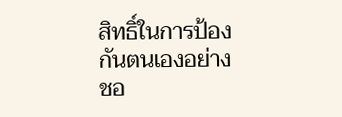สิทธิ์ในการป้องกันตนเองอย่างชอ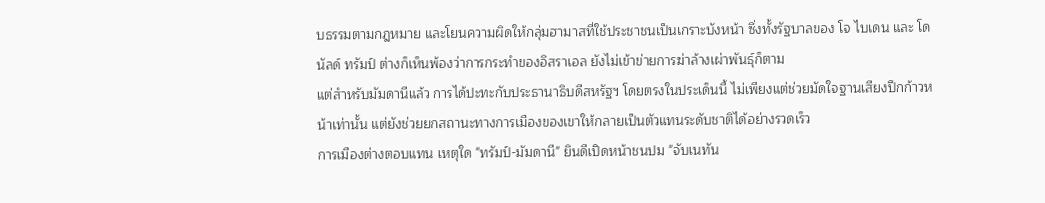บธรรมตามกฎหมาย และโยนความผิดให้กลุ่มฮามาสที่ใช้ประชาชนเป็นเกราะบังหน้า ซึ่งทั้งรัฐบาลของ โจ ไบเดน และ โดนัลด์ ทรัมป์ ต่างก็เห็นพ้องว่าการกระทำของอิสราเอล ยังไม่เข้าข่ายการฆ่าล้างเผ่าพันธุ์ก็ตาม
แต่สำหรับมัมดานีแล้ว การได้ปะทะกับประธานาธิบดีสหรัฐฯ โดยตรงในประเด็นนี้ ไม่เพียงแต่ช่วยมัดใจฐานเสียงปีกก้าวหน้าเท่านั้น แต่ยังช่วยยกสถานะทางการเมืองของเขาให้กลายเป็นตัวแทนระดับชาติได้อย่างรวดเร็ว
การเมืองต่างตอบแทน เหตุใด "ทรัมป์-มัมดานี" ยินดีเปิดหน้าชนปม "จับเนทัน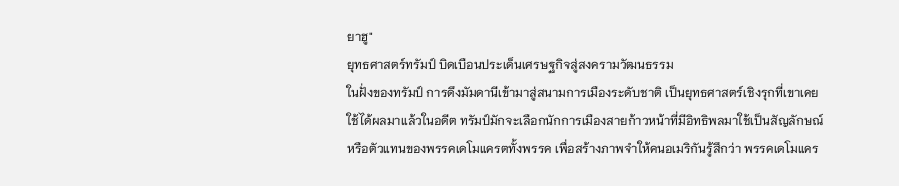ยาฮู"
ยุทธศาสตร์ทรัมป์ บิดเบือนประเด็นเศรษฐกิจสู่สงครามวัฒนธรรม
ในฝั่งของทรัมป์ การดึงมัมดานีเข้ามาสู่สนามการเมืองระดับชาติ เป็นยุทธศาสตร์เชิงรุกที่เขาเคยใช้ได้ผลมาแล้วในอดีต ทรัมป์มักจะเลือกนักการเมืองสายก้าวหน้าที่มีอิทธิพลมาใช้เป็นสัญลักษณ์หรือตัวแทนของพรรคเดโมแครตทั้งพรรค เพื่อสร้างภาพจำให้คนอเมริกันรู้สึกว่า พรรคเดโมแคร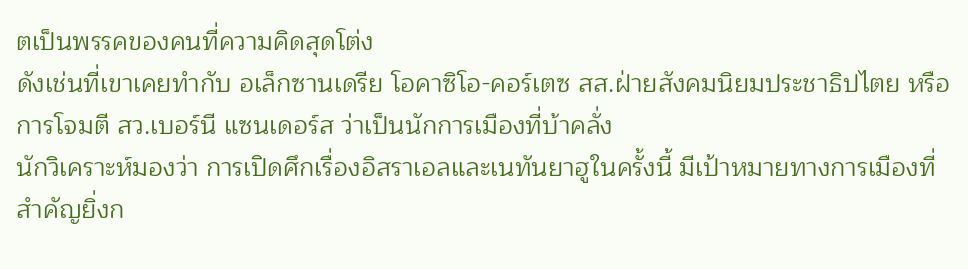ตเป็นพรรคของคนที่ความคิดสุดโต่ง
ดังเช่นที่เขาเคยทำกับ อเล็กซานเดรีย โอคาซิโอ-คอร์เตซ สส.ฝ่ายสังคมนิยมประชาธิปไตย หรือ การโจมตี สว.เบอร์นี แซนเดอร์ส ว่าเป็นนักการเมืองที่บ้าคลั่ง
นักวิเคราะห์มองว่า การเปิดศึกเรื่องอิสราเอลและเนทันยาฮูในครั้งนี้ มีเป้าหมายทางการเมืองที่สำคัญยิ่งก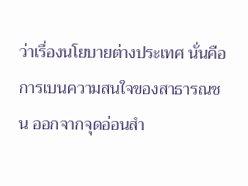ว่าเรื่องนโยบายต่างประเทศ นั่นคือการเบนความสนใจของสาธารณชน ออกจากจุดอ่อนสำ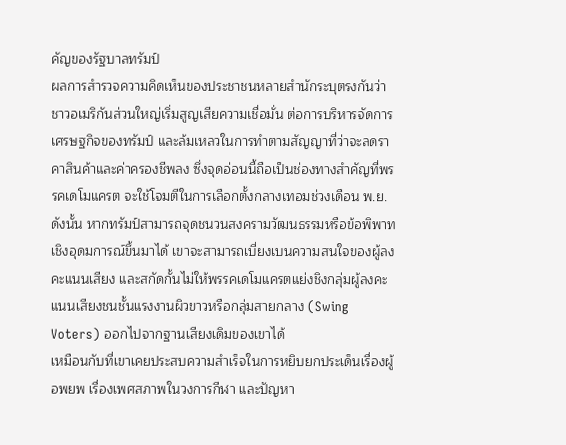คัญของรัฐบาลทรัมป์
ผลการสำรวจความคิดเห็นของประชาชนหลายสำนักระบุตรงกันว่า ชาวอเมริกันส่วนใหญ่เริ่มสูญเสียความเชื่อมั่น ต่อการบริหารจัดการเศรษฐกิจของทรัมป์ และล้มเหลวในการทำตามสัญญาที่ว่าจะลดราคาสินค้าและค่าครองชีพลง ซึ่งจุดอ่อนนี้ถือเป็นช่องทางสำคัญที่พรรคเดโมแครต จะใช้โจมตีในการเลือกตั้งกลางเทอมช่วงเดือน พ.ย.
ดังนั้น หากทรัมป์สามารถจุดชนวนสงครามวัฒนธรรมหรือข้อพิพาทเชิงอุดมการณ์ขึ้นมาได้ เขาจะสามารถเบี่ยงเบนความสนใจของผู้ลงคะแนนเสียง และสกัดกั้นไม่ให้พรรคเดโมแครตแย่งชิงกลุ่มผู้ลงคะแนนเสียงชนชั้นแรงงานผิวขาวหรือกลุ่มสายกลาง (Swing Voters) ออกไปจากฐานเสียงเดิมของเขาได้
เหมือนกับที่เขาเคยประสบความสำเร็จในการหยิบยกประเด็นเรื่องผู้อพยพ เรื่องเพศสภาพในวงการกีฬา และปัญหา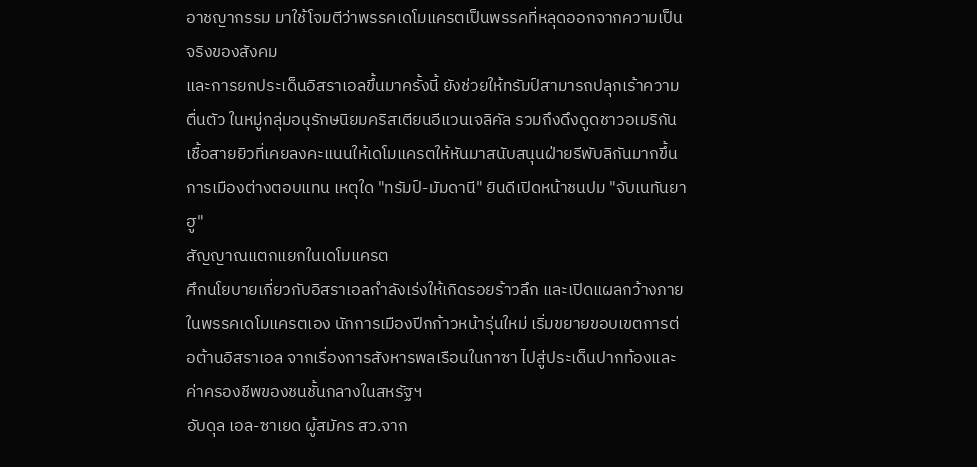อาชญากรรม มาใช้โจมตีว่าพรรคเดโมแครตเป็นพรรคที่หลุดออกจากความเป็นจริงของสังคม
และการยกประเด็นอิสราเอลขึ้นมาครั้งนี้ ยังช่วยให้ทรัมป์สามารถปลุกเร้าความตื่นตัว ในหมู่กลุ่มอนุรักษนิยมคริสเตียนอีแวนเจลิคัล รวมถึงดึงดูดชาวอเมริกันเชื้อสายยิวที่เคยลงคะแนนให้เดโมแครตให้หันมาสนับสนุนฝ่ายรีพับลิกันมากขึ้น
การเมืองต่างตอบแทน เหตุใด "ทรัมป์-มัมดานี" ยินดีเปิดหน้าชนปม "จับเนทันยาฮู"
สัญญาณแตกแยกในเดโมแครต
ศึกนโยบายเกี่ยวกับอิสราเอลกำลังเร่งให้เกิดรอยร้าวลึก และเปิดแผลกว้างภายในพรรคเดโมแครตเอง นักการเมืองปีกก้าวหน้ารุ่นใหม่ เริ่มขยายขอบเขตการต่อต้านอิสราเอล จากเรื่องการสังหารพลเรือนในกาซา ไปสู่ประเด็นปากท้องและค่าครองชีพของชนชั้นกลางในสหรัฐฯ
อับดุล เอล-ซาเยด ผู้สมัคร สว.จาก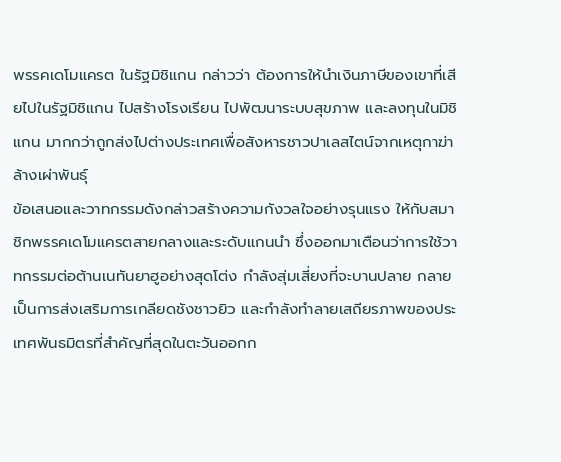พรรคเดโมแครต ในรัฐมิชิแกน กล่าวว่า ต้องการให้นำเงินภาษีของเขาที่เสียไปในรัฐมิชิแกน ไปสร้างโรงเรียน ไปพัฒนาระบบสุขภาพ และลงทุนในมิชิแกน มากกว่าถูกส่งไปต่างประเทศเพื่อสังหารชาวปาเลสไตน์จากเหตุกาฆ่าล้างเผ่าพันธุ์
ข้อเสนอและวาทกรรมดังกล่าวสร้างความกังวลใจอย่างรุนแรง ให้กับสมาชิกพรรคเดโมแครตสายกลางและระดับแกนนำ ซึ่งออกมาเตือนว่าการใช้วาทกรรมต่อต้านเนทันยาฮูอย่างสุดโต่ง กำลังสุ่มเสี่ยงที่จะบานปลาย กลายเป็นการส่งเสริมการเกลียดชังชาวยิว และกำลังทำลายเสถียรภาพของประเทศพันธมิตรที่สำคัญที่สุดในตะวันออกก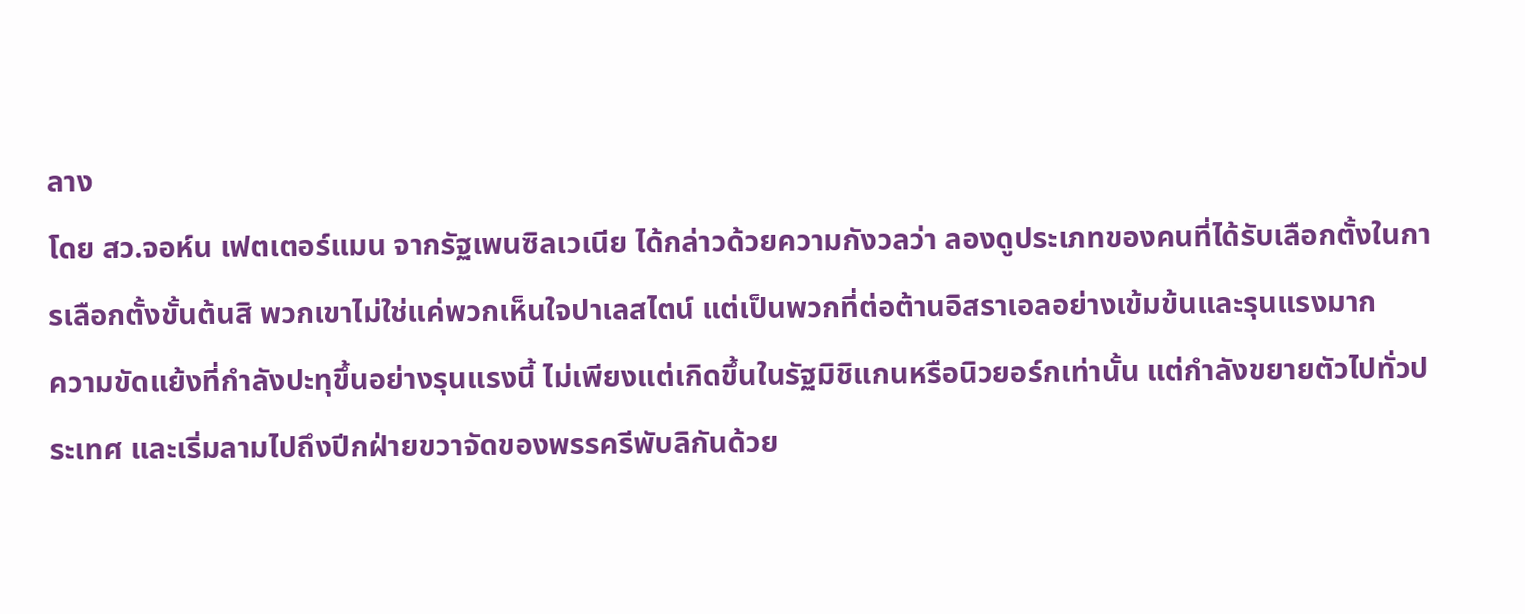ลาง
โดย สว.จอห์น เฟตเตอร์แมน จากรัฐเพนซิลเวเนีย ได้กล่าวด้วยความกังวลว่า ลองดูประเภทของคนที่ได้รับเลือกตั้งในการเลือกตั้งขั้นต้นสิ พวกเขาไม่ใช่แค่พวกเห็นใจปาเลสไตน์ แต่เป็นพวกที่ต่อต้านอิสราเอลอย่างเข้มข้นและรุนแรงมาก
ความขัดแย้งที่กำลังปะทุขึ้นอย่างรุนแรงนี้ ไม่เพียงแต่เกิดขึ้นในรัฐมิชิแกนหรือนิวยอร์กเท่านั้น แต่กำลังขยายตัวไปทั่วประเทศ และเริ่มลามไปถึงปีกฝ่ายขวาจัดของพรรครีพับลิกันด้วย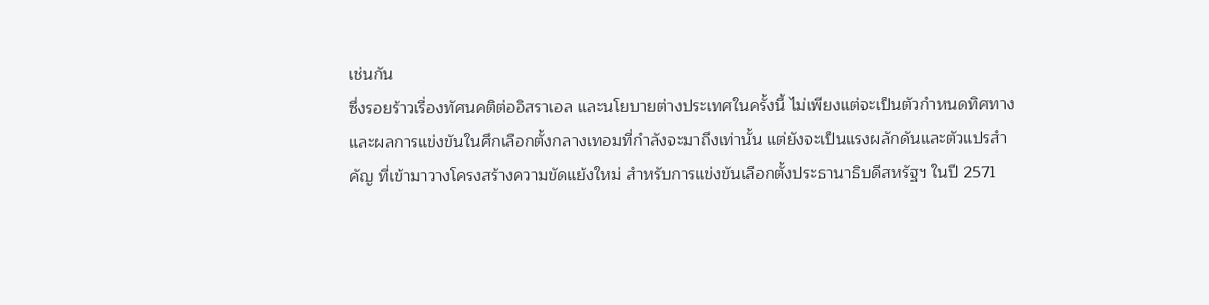เช่นกัน
ซึ่งรอยร้าวเรื่องทัศนคติต่ออิสราเอล และนโยบายต่างประเทศในครั้งนี้ ไม่เพียงแต่จะเป็นตัวกำหนดทิศทางและผลการแข่งขันในศึกเลือกตั้งกลางเทอมที่กำลังจะมาถึงเท่านั้น แต่ยังจะเป็นแรงผลักดันและตัวแปรสำคัญ ที่เข้ามาวางโครงสร้างความขัดแย้งใหม่ สำหรับการแข่งขันเลือกตั้งประธานาธิบดีสหรัฐฯ ในปี 2571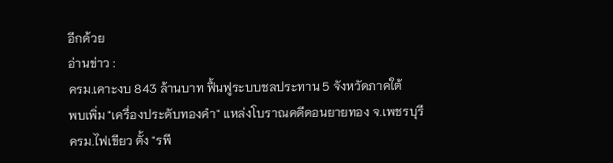อีกด้วย
อ่านข่าว :
ครม.เคาะงบ 843 ล้านบาท ฟื้นฟูระบบชลประทาน 5 จังหวัดภาคใต้
พบเพิ่ม "เครื่องประดับทองคำ" แหล่งโบราณคดีดอนยายทอง จ.เพชรบุรี
ครม.ไฟเขียว ตั้ง "รพี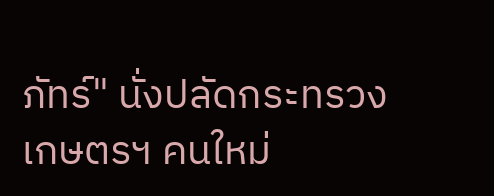ภัทร์" นั่งปลัดกระทรวงเกษตรฯ คนใหม่